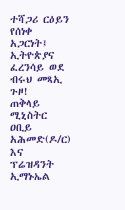ተሻጋሪ ርዕይን የሰነቀ አጋርነት፤ ኢትዮጵያና ፈረንሳይ ወደ ብሩህ መጻኢ ጉዞ!
ጠቅላይ ሚኒስትር ዐቢይ አሕመድ(ዶ/ር) እና ፕሬዝዳንት ኢማኑኤል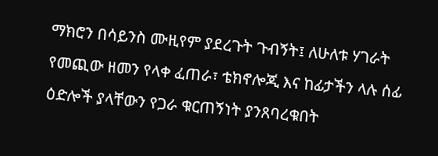ማክሮን በሳይንስ ሙዚየም ያደረጉት ጉብኝት፤ ለሁለቱ ሃገራት የመጪው ዘመን የላቀ ፈጠራ፣ ቴክኖሎጂ እና ከፊታችን ላሉ ሰፊ ዕድሎች ያላቸውን የጋራ ቁርጠኝነት ያንጸባረቁበት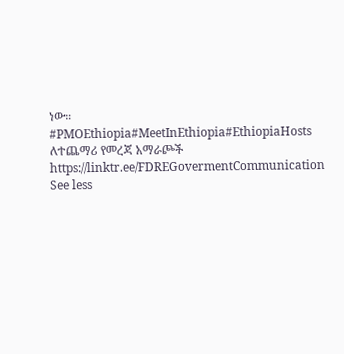ነው።
#PMOEthiopia#MeetInEthiopia#EthiopiaHosts
ለተጨማሪ የመረጃ አማራጮች
https://linktr.ee/FDREGovermentCommunication
See less